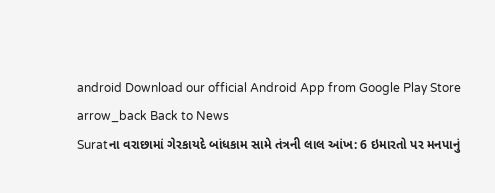android Download our official Android App from Google Play Store
arrow_back Back to News
Suratના વરાછામાં ગેરકાયદે બાંધકામ સામે તંત્રની લાલ આંખ: 6 ઇમારતો પર મનપાનું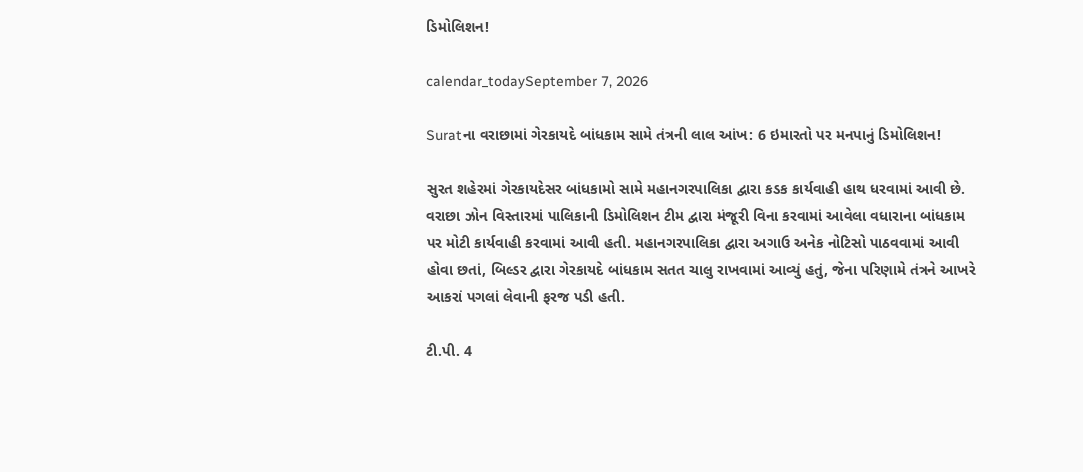ડિમોલિશન!

calendar_todaySeptember 7, 2026

Suratના વરાછામાં ગેરકાયદે બાંધકામ સામે તંત્રની લાલ આંખ: 6 ઇમારતો પર મનપાનું ડિમોલિશન!

સુરત શહેરમાં ગેરકાયદેસર બાંધકામો સામે મહાનગરપાલિકા દ્વારા કડક કાર્યવાહી હાથ ધરવામાં આવી છે. વરાછા ઝોન વિસ્તારમાં પાલિકાની ડિમોલિશન ટીમ દ્વારા મંજૂરી વિના કરવામાં આવેલા વધારાના બાંધકામ પર મોટી કાર્યવાહી કરવામાં આવી હતી. મહાનગરપાલિકા દ્વારા અગાઉ અનેક નોટિસો પાઠવવામાં આવી હોવા છતાં, બિલ્ડર દ્વારા ગેરકાયદે બાંધકામ સતત ચાલુ રાખવામાં આવ્યું હતું, જેના પરિણામે તંત્રને આખરે આકરાં પગલાં લેવાની ફરજ પડી હતી.

ટી.પી. 4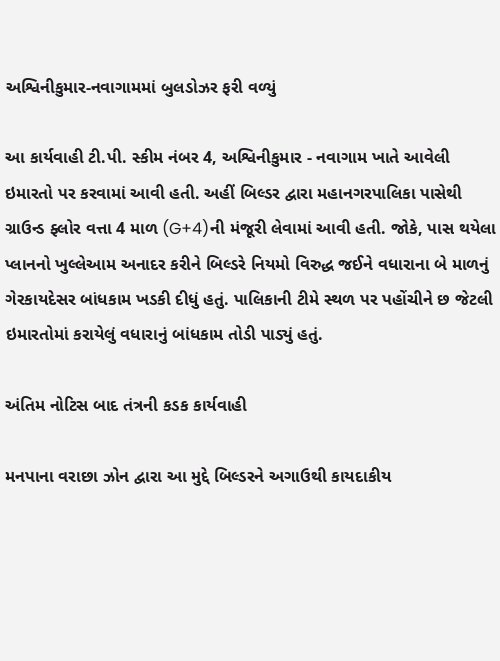અશ્વિનીકુમાર-નવાગામમાં બુલડોઝર ફરી વળ્યું

આ કાર્યવાહી ટી.પી. સ્કીમ નંબર 4, અશ્વિનીકુમાર - નવાગામ ખાતે આવેલી ઇમારતો પર કરવામાં આવી હતી. અહીં બિલ્ડર દ્વારા મહાનગરપાલિકા પાસેથી ગ્રાઉન્ડ ફ્લોર વત્તા 4 માળ (G+4)ની મંજૂરી લેવામાં આવી હતી. જોકે, પાસ થયેલા પ્લાનનો ખુલ્લેઆમ અનાદર કરીને બિલ્ડરે નિયમો વિરુદ્ધ જઈને વધારાના બે માળનું ગેરકાયદેસર બાંધકામ ખડકી દીધું હતું. પાલિકાની ટીમે સ્થળ પર પહોંચીને છ જેટલી ઇમારતોમાં કરાયેલું વધારાનું બાંધકામ તોડી પાડ્યું હતું.

અંતિમ નોટિસ બાદ તંત્રની કડક કાર્યવાહી

મનપાના વરાછા ઝોન દ્વારા આ મુદ્દે બિલ્ડરને અગાઉથી કાયદાકીય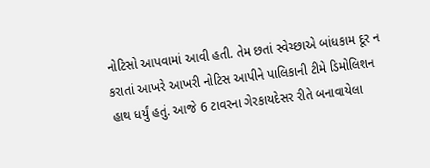નોટિસો આપવામાં આવી હતી. તેમ છતાં સ્વેચ્છાએ બાંધકામ દૂર ન કરાતાં આખરે આખરી નોટિસ આપીને પાલિકાની ટીમે ડિમોલિશન હાથ ધર્યું હતું. આજે 6 ટાવરના ગેરકાયદેસર રીતે બનાવાયેલા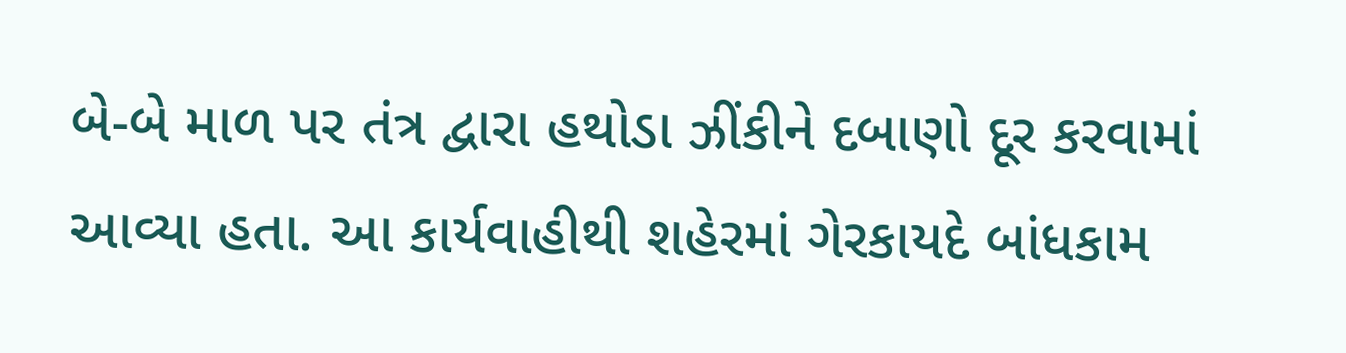બે-બે માળ પર તંત્ર દ્વારા હથોડા ઝીંકીને દબાણો દૂર કરવામાં આવ્યા હતા. આ કાર્યવાહીથી શહેરમાં ગેરકાયદે બાંધકામ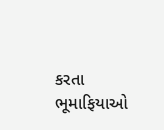કરતા ભૂમાફિયાઓ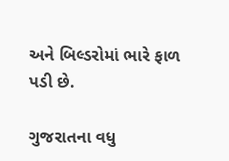અને બિલ્ડરોમાં ભારે ફાળ પડી છે.

ગુજરાતના વધુ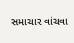સમાચાર વાંચવા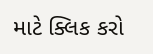માટે ક્લિક કરો